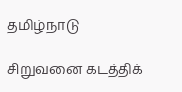தமிழ்நாடு

சிறுவனை கடத்திக்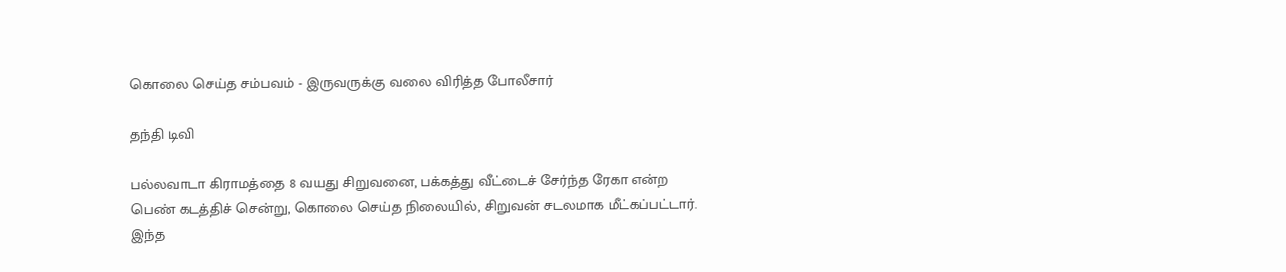கொலை செய்த சம்பவம் - இருவருக்கு வலை விரித்த போலீசார்

தந்தி டிவி

பல்லவாடா கிராமத்தை 8 வயது சிறுவனை, பக்கத்து வீட்டைச் சேர்ந்த ரேகா என்ற பெண் கடத்திச் சென்று, கொலை செய்த நிலையில், சிறுவன் சடலமாக மீட்கப்பட்டார். இந்த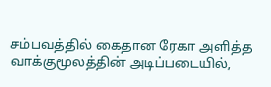சம்பவத்தில் கைதான ரேகா அளித்த வாக்குமூலத்தின் அடிப்படையில்,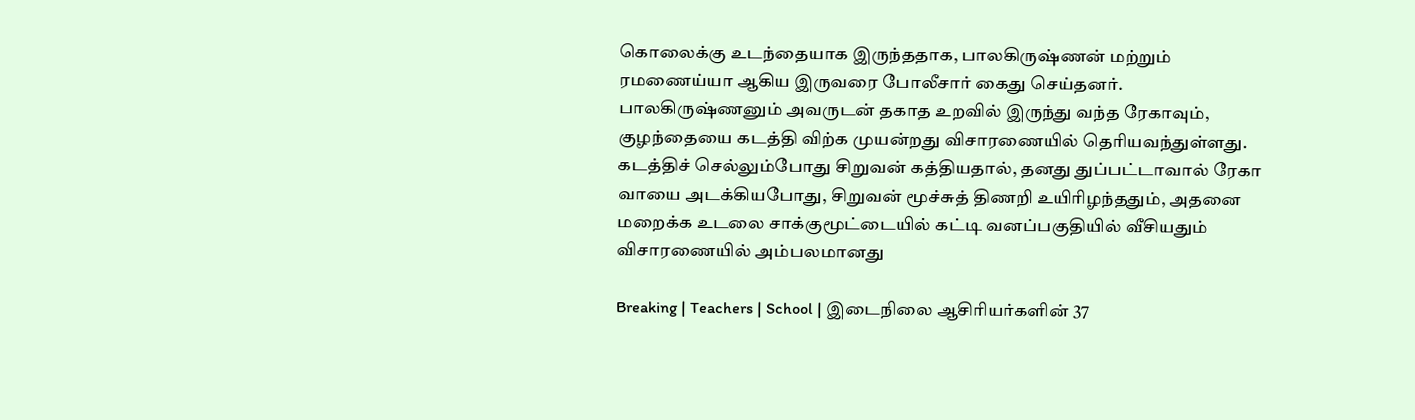கொலைக்கு உடந்தையாக இருந்ததாக, பாலகிருஷ்ணன் மற்றும் ரமணைய்யா ஆகிய இருவரை போலீசார் கைது செய்தனர். பாலகிருஷ்ணனும் அவருடன் தகாத உறவில் இருந்து வந்த ரேகாவும், குழந்தையை கடத்தி விற்க முயன்றது விசாரணையில் தெரியவந்துள்ளது. கடத்திச் செல்லும்போது சிறுவன் கத்தியதால், தனது துப்பட்டாவால் ரேகா வாயை அடக்கியபோது, சிறுவன் மூச்சுத் திணறி உயிரிழந்ததும், அதனை மறைக்க உடலை சாக்குமூட்டையில் கட்டி வனப்பகுதியில் வீசியதும் விசாரணையில் அம்பலமானது

Breaking | Teachers | School | இடைநிலை ஆசிரியர்களின் 37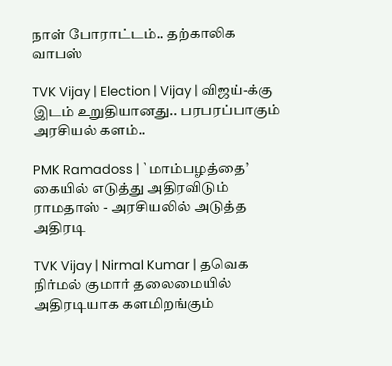நாள் போராட்டம்.. தற்காலிக வாபஸ்

TVK Vijay | Election | Vijay | விஜய்-க்கு இடம் உறுதியானது.. பரபரப்பாகும் அரசியல் களம்..

PMK Ramadoss | `மாம்பழத்தை’ கையில் எடுத்து அதிரவிடும் ராமதாஸ் - அரசியலில் அடுத்த அதிரடி

TVK Vijay | Nirmal Kumar | தவெக நிர்மல் குமார் தலைமையில் அதிரடியாக களமிறங்கும்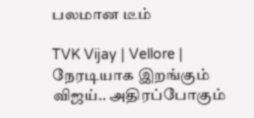பலமான டீம்

TVK Vijay | Vellore | நேரடியாக இறங்கும் விஜய்.. அதிரப்போகும்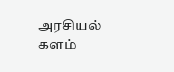அரசியல் களம்